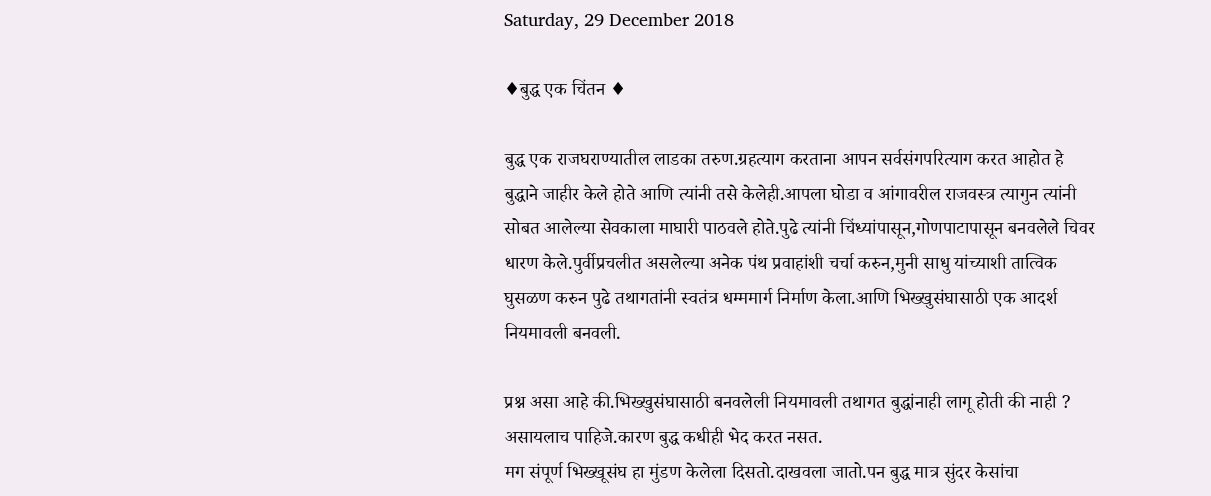Saturday, 29 December 2018

♦बुद्ध एक चिंतन ♦

बुद्ध एक राजघराण्यातील लाडका तरुण.ग्रहत्याग करताना आपन सर्वसंगपरित्याग करत आहोत हे बुद्धाने जाहीर केले होते आणि त्यांनी तसे केलेही.आपला घोडा व आंगावरील राजवस्त्र त्यागुन त्यांनी सोबत आलेल्या सेवकाला माघारी पाठवले होते.पुढे त्यांनी चिंध्यांपासून,गोणपाटापासून बनवलेले चिवर धारण केले.पुर्वीप्रचलीत असलेल्या अनेक पंथ प्रवाहांशी चर्चा करुन,मुनी साधु यांच्याशी तात्विक घुसळण करुन पुढे तथागतांनी स्वतंत्र धम्ममार्ग निर्माण केला.आणि भिख्खुसंघासाठी एक आदर्श नियमावली बनवली.

प्रश्न असा आहे की.भिख्खुसंघासाठी बनवलेली नियमावली तथागत बुद्धांनाही लागू होती की नाही ? असायलाच पाहिजे.कारण बुद्ध कधीही भेद करत नसत.
मग संपूर्ण भिख्खूसंघ हा मुंडण केलेला दिसतो.दाखवला जातो.पन बुद्ध मात्र सुंदर केसांचा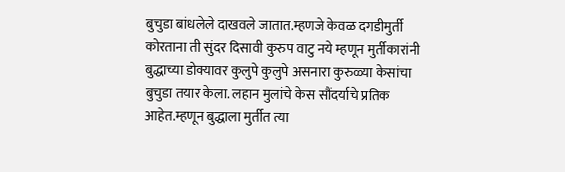बुचुडा बांधलेले दाखवले जातात.म्हणजे केवळ दगडीमुर्ती कोरताना ती सुंदर दिसावी कुरुप वाटु नये म्हणून मुर्तीकारांनी बुद्धाच्या डोक्यावर कुलुपे कुलुपे असनारा कुरुळ्या केसांचा बुचुडा तयार केला. लहान मुलांचे केस सौंदर्याचे प्रतिक आहेत.म्हणून बुद्धाला मुर्तीत त्या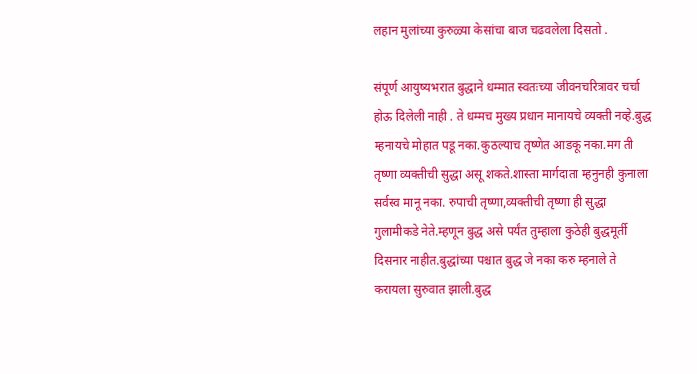लहान मुलांच्या कुरुळ्या केसांचा बाज चढवलेला दिसतो .

संपूर्ण आयुष्यभरात बुद्धाने धम्मात स्वतःच्या जीवनचरित्रावर चर्चा होऊ दिलेली नाही . ते धम्मच मुख्य प्रधान मानायचे व्यक्ती नव्हे.बुद्ध म्हनायचे मोहात पडू नका.कुठल्याच तृष्णेत आडकू नका.मग ती तृष्णा व्यक्तीची सुद्धा असू शकते.शास्ता मार्गदाता म्हनुनही कुनाला सर्वस्व मानू नका. रुपाची तृष्णा,व्यक्तीची तृष्णा ही सुद्धा गुलामीकडे नेते.म्हणून बुद्ध असे पर्यंत तुम्हाला कुठेही बुद्धमूर्ती दिसनार नाहीत.बुद्धांच्या पश्चात बुद्ध जे नका करु म्हनाले ते करायला सुरुवात झाली.बुद्ध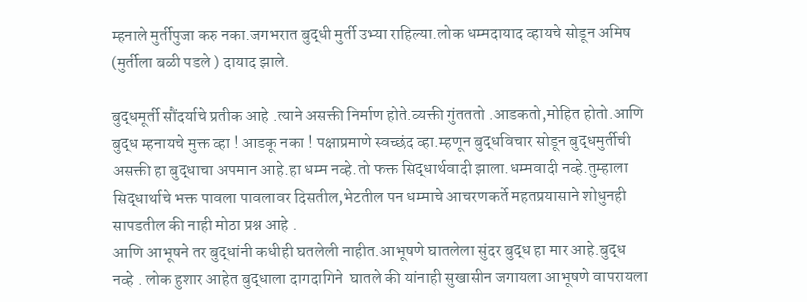म्हनाले मुर्तीपुजा करु नका.जगभरात बुद्धी मुर्ती उभ्या राहिल्या.लोक धम्मदायाद व्हायचे सोडून अमिष (मुर्तीला बळी पडले ) दायाद झाले.

बुद्धमूर्ती सौंदर्याचे प्रतीक आहे .त्याने असक्ती निर्माण होते.व्यक्ती गुंतततो .आडकतो,मोहित होतो.आणि बुद्ध म्हनायचे मुक्त व्हा ! आडकू नका ! पक्षाप्रमाणे स्वच्छंद व्हा.म्हणून बुद्धविचार सोडून बुद्धमुर्तीची असक्ती हा बुद्धाचा अपमान आहे.हा धम्म नव्हे.तो फक्त सिद्धार्थवादी झाला.धम्मवादी नव्हे.तुम्हाला सिद्धार्थाचे भक्त पावला पावलावर दिसतील,भेटतील पन धम्माचे आचरणकर्ते महतप्रयासाने शोधुनही सापडतील की नाही मोठा प्रश्न आहे .
आणि आभूषने तर बुद्धांनी कधीही घतलेली नाहीत.आभूषणे घातलेला सुंदर बुद्ध हा मार आहे.बुद्ध नव्हे . लोक हुशार आहेत बुद्धाला दागदागिने  घातले की यांनाही सुखासीन जगायला आभूषणे वापरायला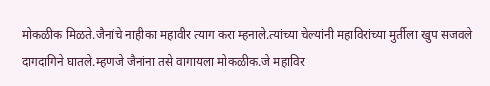मोकळीक मिळते.जैनांचे नाहीका महावीर त्याग करा म्हनाले.त्यांच्या चेल्यांनी महाविरांच्या मुर्तीला खुप सजवले दागदागिने घातले.म्हणजे जैनांना तसे वागायला मोकळीक.जे महाविर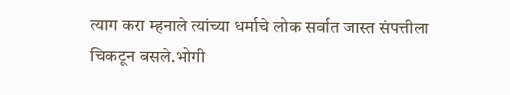त्याग करा म्हनाले त्यांच्या धर्माचे लोक सर्वात जास्त संपत्तीला चिकटून बसले.भोगी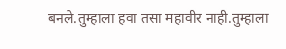बनले.तुम्हाला हवा तसा महावीर नाही.तुम्हाला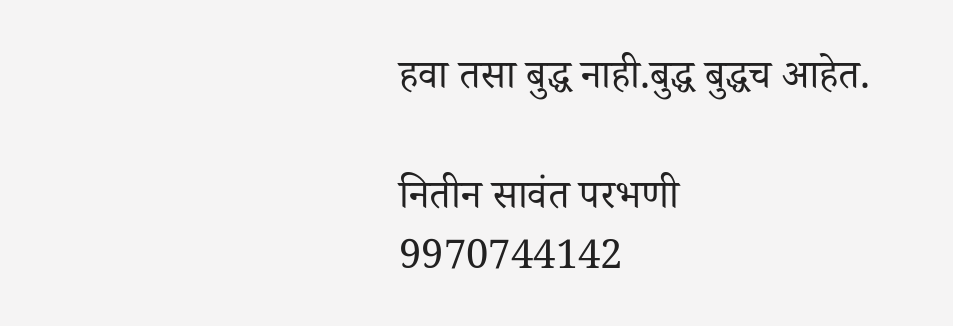हवा तसा बुद्ध नाही.बुद्ध बुद्धच आहेत.

नितीन सावंत परभणी
9970744142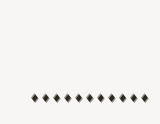♦♦♦♦♦♦♦♦♦♦♦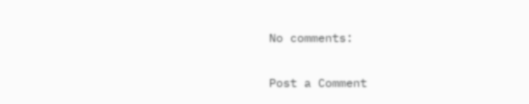No comments:

Post a Comment